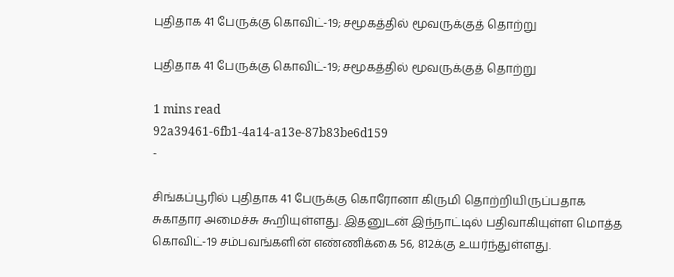புதிதாக 41 பேருக்கு கொவிட்-19; சமூகத்தில் மூவருக்குத் தொற்று

புதிதாக 41 பேருக்கு கொவிட்-19; சமூகத்தில் மூவருக்குத் தொற்று

1 mins read
92a39461-6fb1-4a14-a13e-87b83be6d159
-

சிங்கப்பூரில் புதிதாக 41 பேருக்கு கொரோனா கிருமி தொற்றியிருப்பதாக சுகாதார அமைச்சு கூறியுள்ளது. இதனுடன் இந்நாட்டில் பதிவாகியுள்ள மொத்த கொவிட்-19 சம்பவங்களின் எண்ணிக்கை 56, 812க்கு உயர்ந்துள்ளது.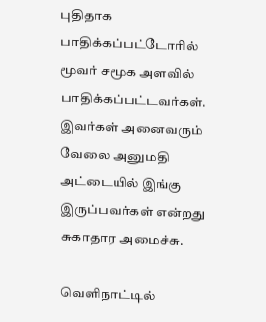புதிதாக பாதிக்கப்பட்டோரில் மூவர் சமூக அளவில் பாதிக்கப்பட்டவர்கள். இவர்கள் அனைவரும் வேலை அனுமதி அட்டையில் இங்கு இருப்பவர்கள் என்றது சுகாதார அமைச்சு.

வெளிநாட்டில்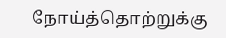நோய்த்தொற்றுக்கு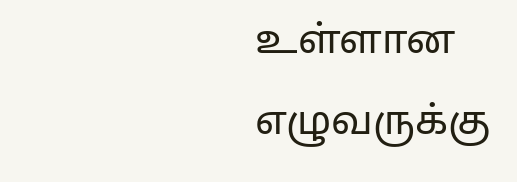உள்ளான எழுவருக்கு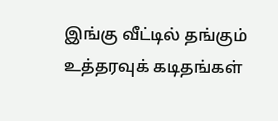இங்கு வீட்டில் தங்கும் உத்தரவுக் கடிதங்கள்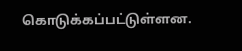கொடுக்கப்பட்டுள்ளன.